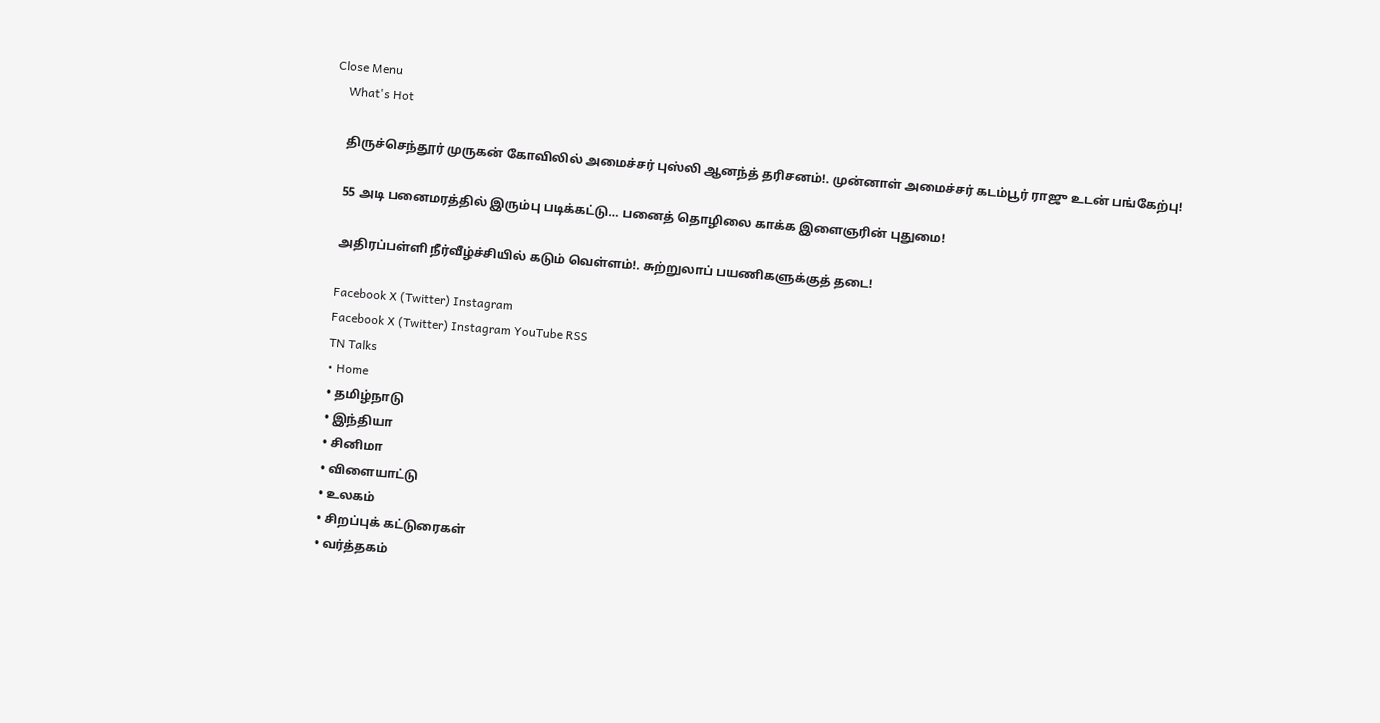Close Menu
    What's Hot

    திருச்செந்தூர் முருகன் கோவிலில் அமைச்சர் புஸ்லி ஆனந்த் தரிசனம்!. முன்னாள் அமைச்சர் கடம்பூர் ராஜு உடன் பங்கேற்பு!

    55 அடி பனைமரத்தில் இரும்பு படிக்கட்டு… பனைத் தொழிலை காக்க இளைஞரின் புதுமை!

    அதிரப்பள்ளி நீர்வீழ்ச்சியில் கடும் வெள்ளம்!. சுற்றுலாப் பயணிகளுக்குத் தடை!

    Facebook X (Twitter) Instagram
    Facebook X (Twitter) Instagram YouTube RSS
    TN Talks
    • Home
    • தமிழ்நாடு
    • இந்தியா
    • சினிமா
    • விளையாட்டு
    • உலகம்
    • சிறப்புக் கட்டுரைகள்
    • வர்த்தகம்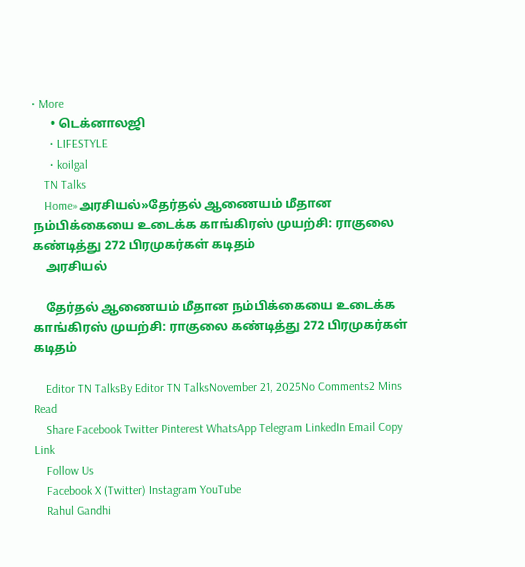• More
      • டெக்னாலஜி
      • LIFESTYLE
      • koilgal
    TN Talks
    Home»அரசியல்»தேர்தல் ஆணையம் மீதான நம்பிக்கையை உடைக்க காங்கிரஸ் முயற்சி: ராகுலை கண்டித்து 272 பிரமுகர்கள் கடிதம்
    அரசியல்

    தேர்தல் ஆணையம் மீதான நம்பிக்கையை உடைக்க காங்கிரஸ் முயற்சி: ராகுலை கண்டித்து 272 பிரமுகர்கள் கடிதம்

    Editor TN TalksBy Editor TN TalksNovember 21, 2025No Comments2 Mins Read
    Share Facebook Twitter Pinterest WhatsApp Telegram LinkedIn Email Copy Link
    Follow Us
    Facebook X (Twitter) Instagram YouTube
    Rahul Gandhi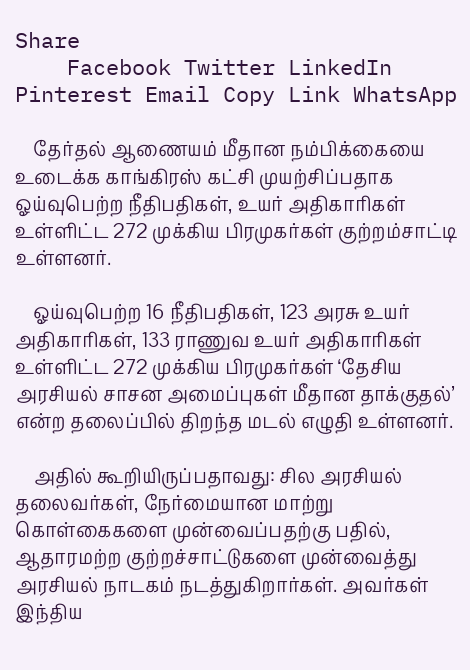Share
    Facebook Twitter LinkedIn Pinterest Email Copy Link WhatsApp

    தேர்தல் ஆணையம் மீதான நம்பிக்கையை உடைக்க காங்கிரஸ் கட்சி முயற்சிப்பதாக ஓய்வுபெற்ற நீதிபதிகள், உயர் அதிகாரிகள் உள்ளிட்ட 272 முக்கிய பிரமுகர்கள் குற்றம்சாட்டி உள்ளனர்.

    ஓய்வுபெற்ற 16 நீதிபதிகள், 123 அரசு உயர் அதிகாரிகள், 133 ராணுவ உயர் அதிகாரிகள் உள்ளிட்ட 272 முக்கிய பிரமுகர்கள் ‘தேசிய அரசியல் சாசன அமைப்புகள் மீதான தாக்குதல்’ என்ற தலைப்பில் திறந்த மடல் எழுதி உள்ளனர்.

    அதில் கூறியிருப்பதாவது: சில அரசியல் தலைவர்கள், நேர்மையான மாற்று கொள்கைகளை முன்வைப்பதற்கு பதில், ஆதாரமற்ற குற்றச்சாட்டுகளை முன்வைத்து அரசியல் நாடகம் நடத்துகிறார்கள். அவர்கள் இந்திய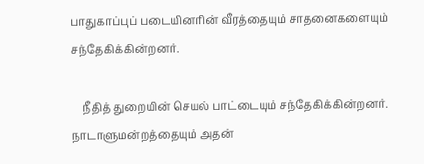பாதுகாப்புப் படையினரின் வீரத்தையும் சாதனைகளையும் சந்தேகிக்கின்றனர்.

    நீதித் துறையின் செயல் பாட்டையும் சந்தேகிக்கின்றனர். நாடாளுமன்றத்தையும் அதன்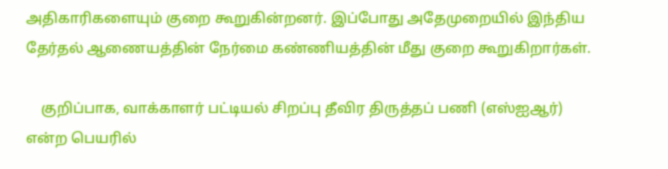அதிகாரிகளையும் குறை கூறுகின்றனர். இப்போது அதேமுறையில் இந்திய தேர்தல் ஆணையத்தின் நேர்மை கண்ணியத்தின் மீது குறை கூறுகிறார்கள்.

    குறிப்பாக, வாக்காளர் பட்டியல் சிறப்பு தீவிர திருத்தப் பணி (எஸ்ஐஆர்) என்ற பெயரில்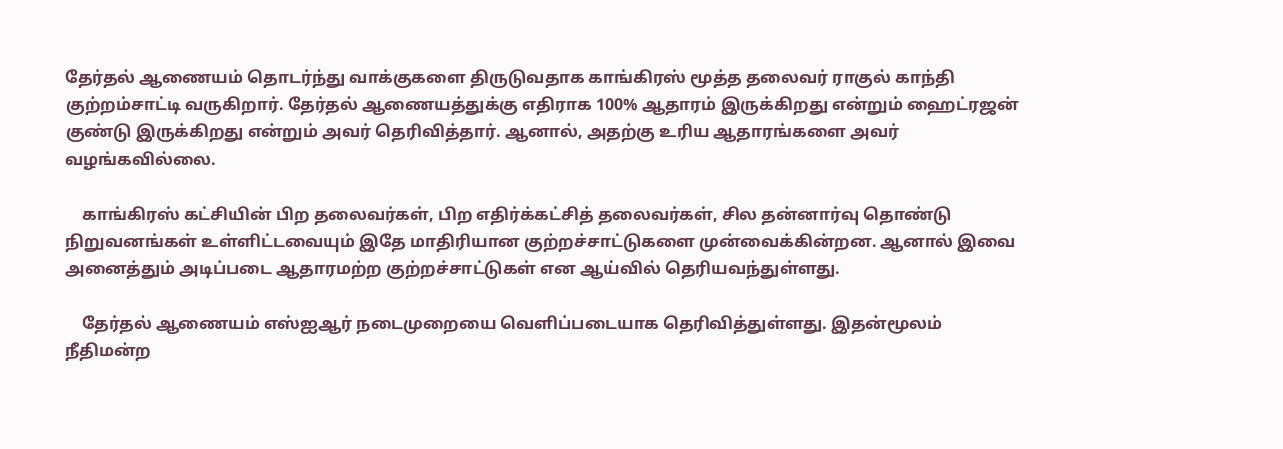தேர்தல் ஆணையம் தொடர்ந்து வாக்குகளை திருடுவதாக காங்கிரஸ் மூத்த தலைவர் ராகுல் காந்தி குற்றம்சாட்டி வருகிறார். தேர்தல் ஆணையத்துக்கு எதிராக 100% ஆதாரம் இருக்கிறது என்றும் ஹைட்ரஜன் குண்டு இருக்கிறது என்றும் அவர் தெரிவித்தார். ஆனால், அதற்கு உரிய ஆதாரங்களை அவர் வழங்கவில்லை.

    காங்கிரஸ் கட்சியின் பிற தலைவர்கள், பிற எதிர்க்கட்சித் தலைவர்கள், சில தன்னார்வு தொண்டு நிறுவனங்கள் உள்ளிட்டவையும் இதே மாதிரியான குற்றச்சாட்டுகளை முன்வைக்கின்றன. ஆனால் இவை அனைத்தும் அடிப்படை ஆதாரமற்ற குற்றச்சாட்டுகள் என ஆய்வில் தெரியவந்துள்ளது.

    தேர்தல் ஆணையம் எஸ்ஐஆர் நடைமுறையை வெளிப்படையாக தெரிவித்துள்ளது. இதன்மூலம் நீதிமன்ற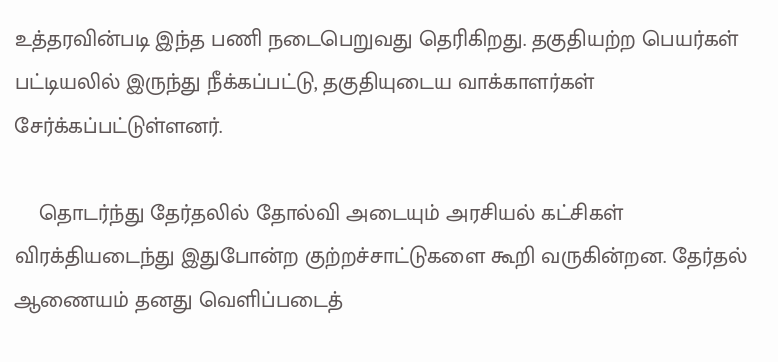உத்தரவின்படி இந்த பணி நடைபெறுவது தெரிகிறது. தகுதியற்ற பெயர்கள் பட்டியலில் இருந்து நீக்கப்பட்டு, தகுதியுடைய வாக்காளர்கள் சேர்க்கப்பட்டுள்ளனர்.

    தொடர்ந்து தேர்தலில் தோல்வி அடையும் அரசியல் கட்சிகள் விரக்தியடைந்து இதுபோன்ற குற்றச்சாட்டுகளை கூறி வருகின்றன. தேர்தல் ஆணையம் தனது வெளிப்படைத்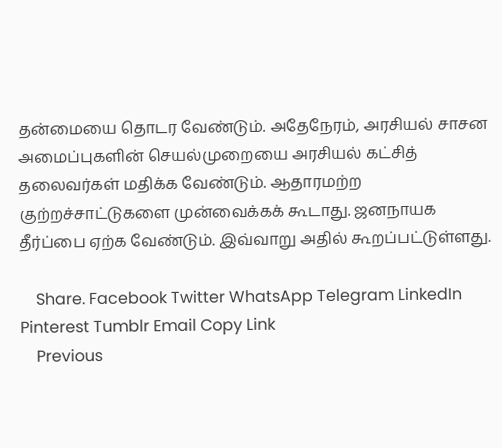தன்மையை தொடர வேண்டும். அதேநேரம், அரசியல் சாசன அமைப்புகளின் செயல்முறையை அரசியல் கட்சித் தலைவர்கள் மதிக்க வேண்டும். ஆதாரமற்ற குற்றச்சாட்டுகளை முன்வைக்கக் கூடாது. ஜனநாயக தீர்ப்பை ஏற்க வேண்டும். இவ்வாறு அதில் கூறப்பட்டுள்ளது.

    Share. Facebook Twitter WhatsApp Telegram LinkedIn Pinterest Tumblr Email Copy Link
    Previous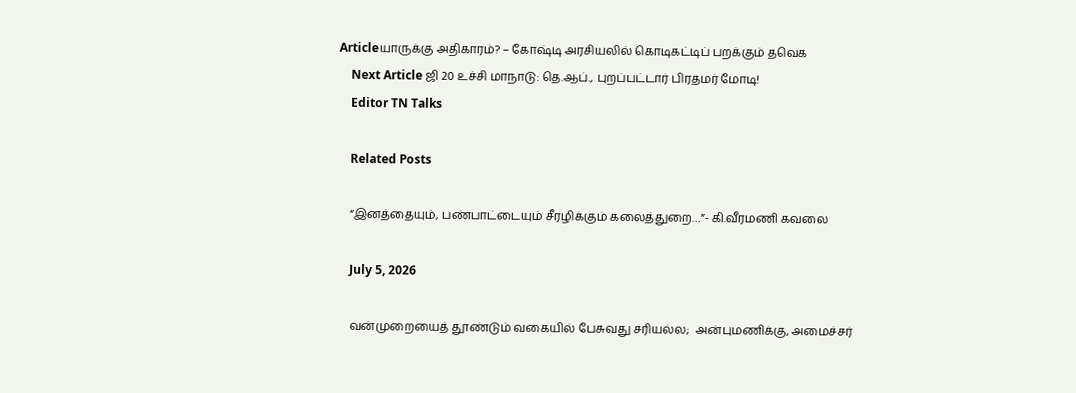Articleயாருக்கு அதிகாரம்? – கோஷ்டி அரசியலில் கொடிகட்டிப் பறக்கும் தவெக
    Next Article ஜி 20 உச்சி மாநாடு: தெ.ஆப்., புறப்பட்டார் பிரதமர் மோடி!
    Editor TN Talks

    Related Posts

    “இனத்தையும், பண்பாட்டையும் சீரழிக்கும் கலைத்துறை…”- கி.வீரமணி கவலை

    July 5, 2026

    வன்முறையைத் தூண்டும் வகையில் பேசுவது சரியல்ல;  அன்புமணிக்கு, அமைச்சர்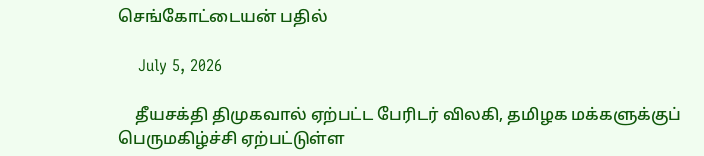செங்கோட்டையன் பதில்

    July 5, 2026

    தீயசக்தி திமுகவால் ஏற்பட்ட பேரிடர் விலகி, தமிழக மக்களுக்குப் பெருமகிழ்ச்சி ஏற்பட்டுள்ள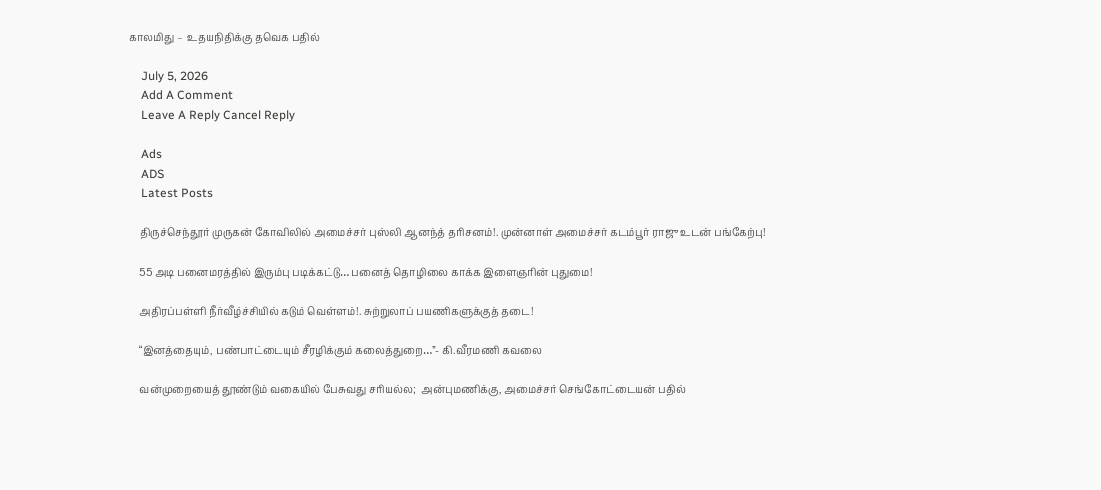காலமிது –  உதயநிதிக்கு தவெக பதில்

    July 5, 2026
    Add A Comment
    Leave A Reply Cancel Reply

    Ads
    ADS
    Latest Posts

    திருச்செந்தூர் முருகன் கோவிலில் அமைச்சர் புஸ்லி ஆனந்த் தரிசனம்!. முன்னாள் அமைச்சர் கடம்பூர் ராஜு உடன் பங்கேற்பு!

    55 அடி பனைமரத்தில் இரும்பு படிக்கட்டு… பனைத் தொழிலை காக்க இளைஞரின் புதுமை!

    அதிரப்பள்ளி நீர்வீழ்ச்சியில் கடும் வெள்ளம்!. சுற்றுலாப் பயணிகளுக்குத் தடை!

    “இனத்தையும், பண்பாட்டையும் சீரழிக்கும் கலைத்துறை…”- கி.வீரமணி கவலை

    வன்முறையைத் தூண்டும் வகையில் பேசுவது சரியல்ல;  அன்புமணிக்கு, அமைச்சர் செங்கோட்டையன் பதில்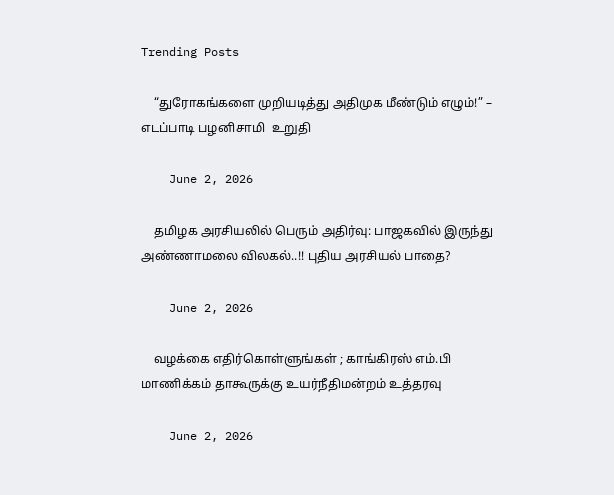Trending Posts

    “துரோகங்களை முறியடித்து அதிமுக மீண்டும் எழும்!” – எடப்பாடி பழனிசாமி  உறுதி

    June 2, 2026

    தமிழக அரசியலில் பெரும் அதிர்வு: பாஜகவில் இருந்து அண்ணாமலை விலகல்..!! புதிய அரசியல் பாதை?

    June 2, 2026

    வழக்கை எதிர்கொள்ளுங்கள் ; காங்கிரஸ் எம்.பி மாணிக்கம் தாகூருக்கு உயர்நீதிமன்றம் உத்தரவு

    June 2, 2026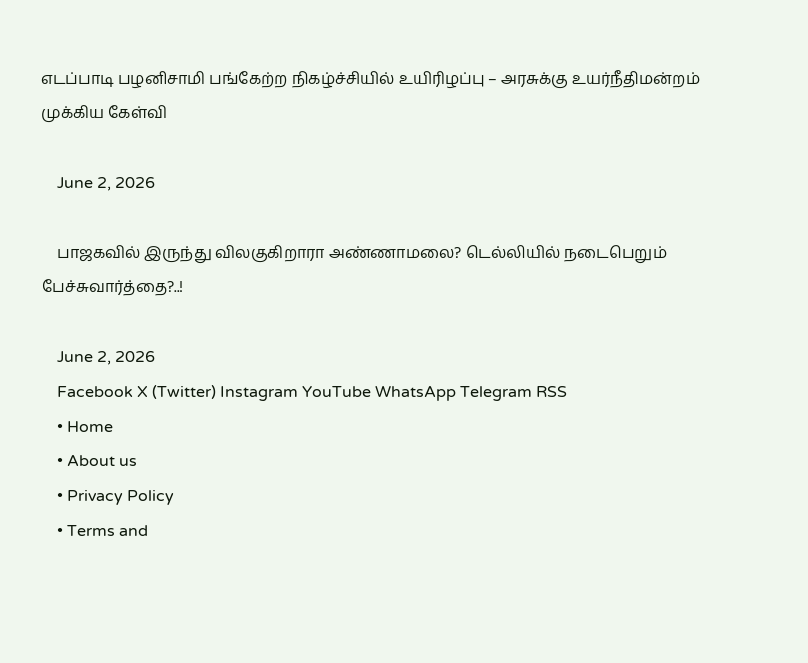எடப்பாடி பழனிசாமி பங்கேற்ற நிகழ்ச்சியில் உயிரிழப்பு – அரசுக்கு உயர்நீதிமன்றம் முக்கிய கேள்வி

    June 2, 2026

    பாஜகவில் இருந்து விலகுகிறாரா அண்ணாமலை? டெல்லியில் நடைபெறும் பேச்சுவார்த்தை?..!

    June 2, 2026
    Facebook X (Twitter) Instagram YouTube WhatsApp Telegram RSS
    • Home
    • About us
    • Privacy Policy
    • Terms and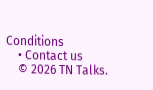Conditions
    • Contact us
    © 2026 TN Talks.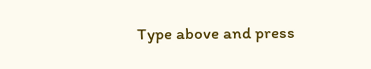Type above and press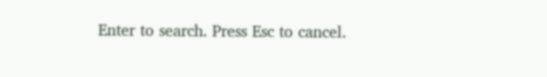Enter to search. Press Esc to cancel.